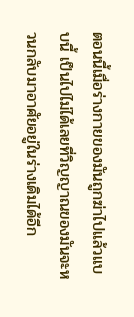ตอนนี้เมื่อร่างกายของมันถูกฆ่าไปแล้วแบบนี้ เป็นไปไม่ได้เลยที่วิญญาณของมันจะหวนกลับมาอาศัยอยู่ในร่างเดิมได้อีก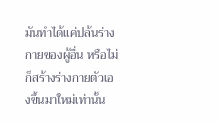มันทำได้แค่ปล้นร่างกายของผู้อื่น หรือไม่ก็สร้างร่างกายตัวเองขึ้นมาใหม่เท่านั้น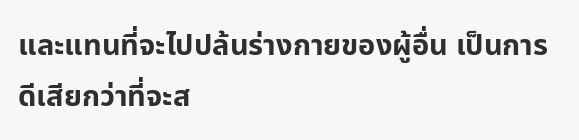และแทนที่จะไปปล้นร่างกายของผู้อื่น เป็นการดีเสียกว่าที่จะส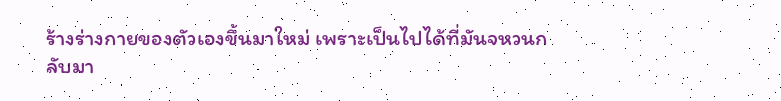ร้างร่างกายของตัวเองขึ้นมาใหม่ เพราะเป็นไปได้ที่มันจหวนกลับมา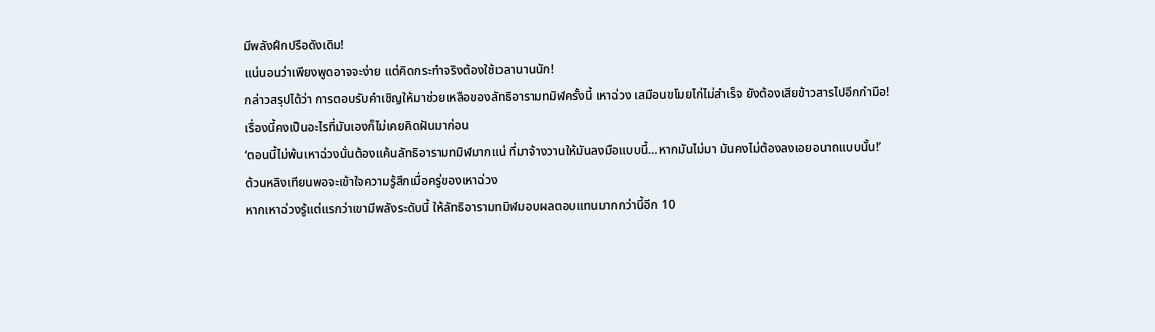มีพลังฝึกปรือดังเดิม!
แน่นอนว่าเพียงพูดอาจจะง่าย แต่คิดกระทำจริงต้องใช้เวลานานนัก!
กล่าวสรุปได้ว่า การตอบรับคำเชิญให้มาช่วยเหลือของลัทธิอารามทมิฬครั้งนี้ เหาฉ่วง เสมือนขโมยไก่ไม่สำเร็จ ยังต้องเสียข้าวสารไปอีกกำมือ!
เรื่องนี้คงเป็นอะไรที่มันเองก็ไม่เคยคิดฝันมาก่อน
‘ตอนนี้ไม่พ้นเหาฉ่วงนั่นต้องแค้นลัทธิอารามทมิฬมากแน่ ที่มาจ้างวานให้มันลงมือแบบนี้…หากมันไม่มา มันคงไม่ต้องลงเอยอนาถแบบนั้น!’
ต้วนหลิงเทียนพอจะเข้าใจความรู้สึกเมื่อครู่ของเหาฉ่วง
หากเหาฉ่วงรู้แต่แรกว่าเขามีพลังระดับนี้ ให้ลัทธิอารามทมิฬมอบผลตอบแทนมากกว่านี้อีก 10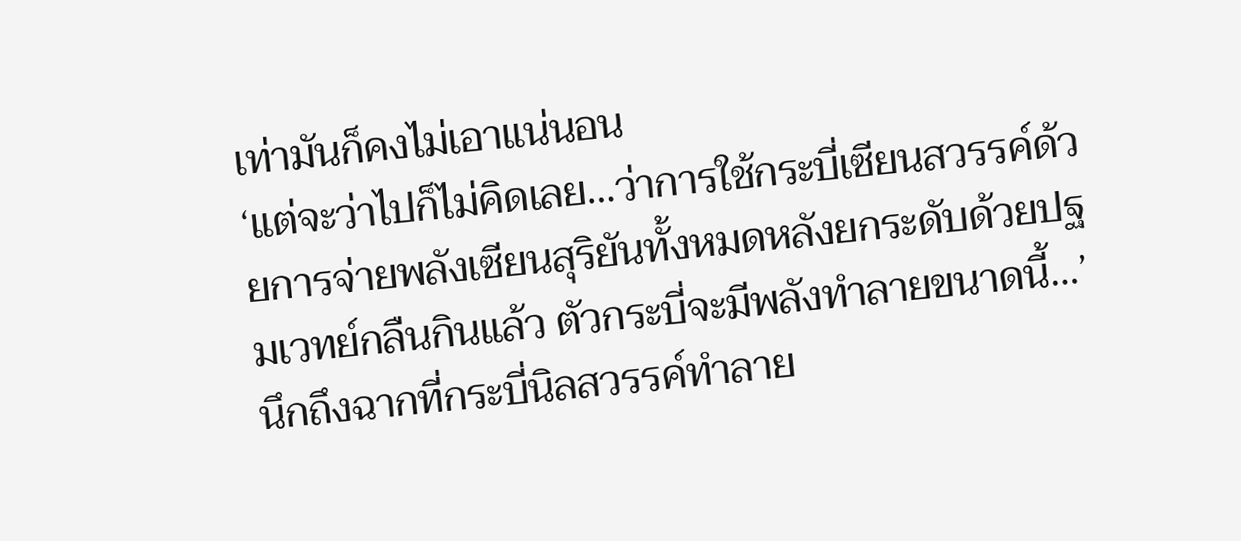เท่ามันก็คงไม่เอาแน่นอน
‘แต่จะว่าไปก็ไม่คิดเลย…ว่าการใช้กระบี่เซียนสวรรค์ด้วยการจ่ายพลังเซียนสุริยันทั้งหมดหลังยกระดับด้วยปฐมเวทย์กลืนกินแล้ว ตัวกระบี่จะมีพลังทำลายขนาดนี้…’
นึกถึงฉากที่กระบี่นิลสวรรค์ทำลาย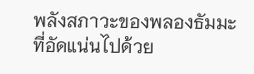พลังสภาวะของพลองธัมมะที่อัดแน่นไปด้วย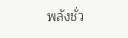พลังชั่ว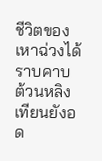ชีวิตของเหาฉ่วงได้ราบคาบ ต้วนหลิงเทียนยังอด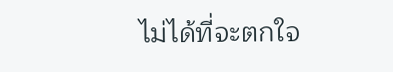ไม่ได้ที่จะตกใจ